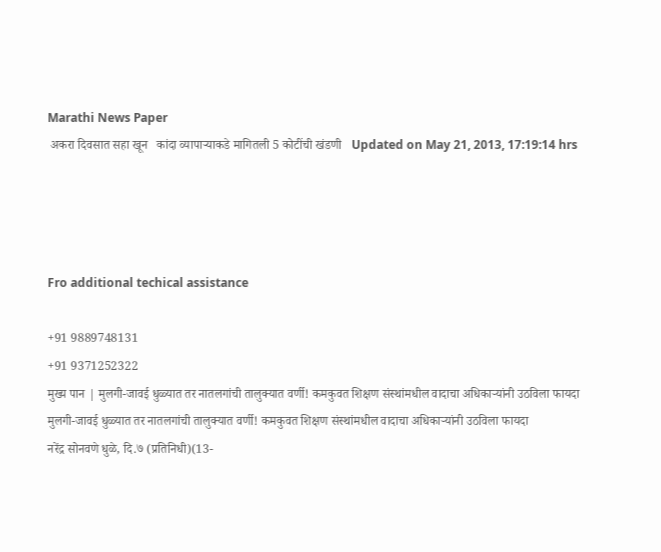Marathi News Paper
 अकरा दिवसात सहा खून   कांदा व्यापार्‍याकडे मागितली 5 कोटींची खंडणी   Updated on May 21, 2013, 17:19:14 hrs




Fro additional techical assistance

+91 9889748131
+91 9371252322
मुख्य पान | मुलगी-जावई धुळ्यात तर नातलगांची तालुक्यात वर्णी! कमकुवत शिक्षण संस्थांमधील वादाचा अधिकार्‍यांनी उठविला फायदा
मुलगी-जावई धुळ्यात तर नातलगांची तालुक्यात वर्णी! कमकुवत शिक्षण संस्थांमधील वादाचा अधिकार्‍यांनी उठविला फायदा
नरेंद्र सोनवणे धुळे, दि.७ (प्रतिनिधी)(13-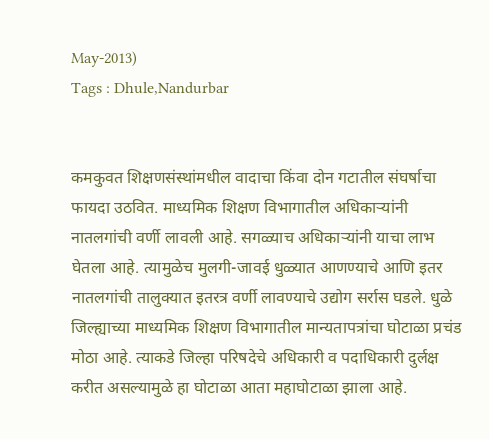May-2013)
Tags : Dhule,Nandurbar


कमकुवत शिक्षणसंस्थांमधील वादाचा किंवा दोन गटातील संघर्षाचा फायदा उठवित. माध्यमिक शिक्षण विभागातील अधिकार्‍यांनी नातलगांची वर्णी लावली आहे. सगळ्याच अधिकार्‍यांनी याचा लाभ घेतला आहे. त्यामुळेच मुलगी-जावई धुळ्यात आणण्याचे आणि इतर नातलगांची तालुक्यात इतरत्र वर्णी लावण्याचे उद्योग सर्रास घडले. धुळे जिल्ह्याच्या माध्यमिक शिक्षण विभागातील मान्यतापत्रांचा घोटाळा प्रचंड मोठा आहे. त्याकडे जिल्हा परिषदेचे अधिकारी व पदाधिकारी दुर्लक्ष करीत असल्यामुळे हा घोटाळा आता महाघोटाळा झाला आहे.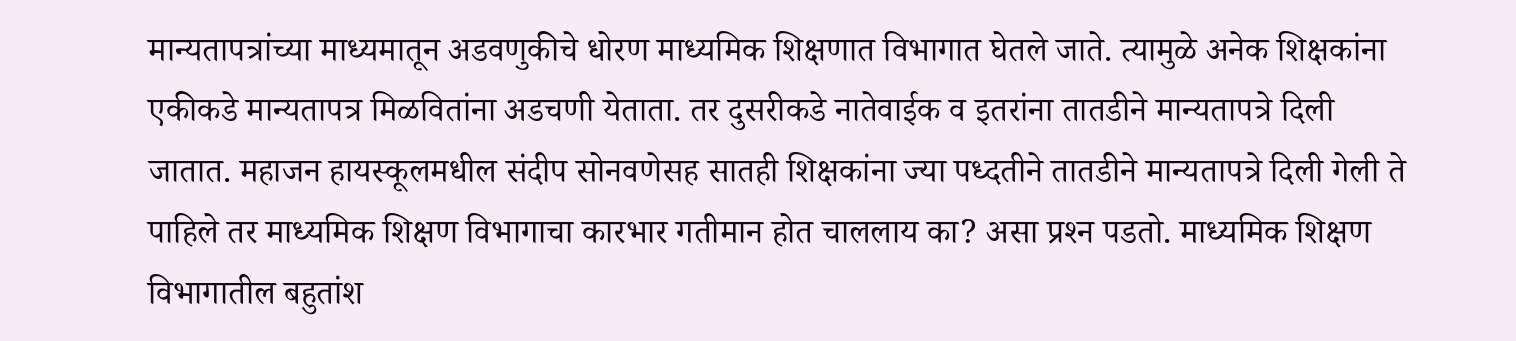मान्यतापत्रांच्या माध्यमातून अडवणुकीचे धोरण माध्यमिक शिक्षणात विभागात घेतले जाते. त्यामुळे अनेक शिक्षकांना एकीकडे मान्यतापत्र मिळवितांना अडचणी येताता. तर दुसरीकडे नातेवाईक व इतरांना तातडीने मान्यतापत्रे दिली जातात. महाजन हायस्कूलमधील संदीप सोनवणेसह सातही शिक्षकांना ज्या पध्दतीने तातडीने मान्यतापत्रे दिली गेली ते पाहिले तर माध्यमिक शिक्षण विभागाचा कारभार गतीमान होत चाललाय का? असा प्रश्‍न पडतो. माध्यमिक शिक्षण विभागातील बहुतांश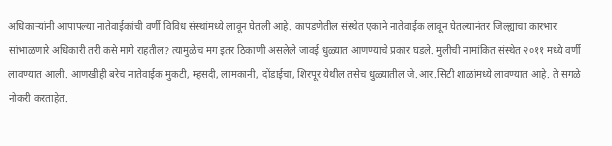अधिकार्‍यांनी आपापल्या नातेवाईकांची वर्णी विविध संस्थांमध्ये लावून घेतली आहे. कापडणेतील संस्थेत एकाने नातेवाईक लावून घेतल्यानंतर जिल्ह्याचा कारभार सांभाळणारे अधिकारी तरी कसे मागे राहतील? त्यामुळेच मग इतर ठिकाणी असलेले जावई धुळ्यात आणण्याचे प्रकार घडले. मुलीची नामांकित संस्थेत २०११ मध्ये वर्णी लावण्यात आली. आणखीही बरेच नातेवाईक मुकटी, म्हसदी, लामकानी, दोंडाईचा, शिरपूर येथील तसेच धुळ्यातील जे.आर.सिटी शाळांमध्ये लावण्यात आहे. ते सगळे नोकरी करताहेत.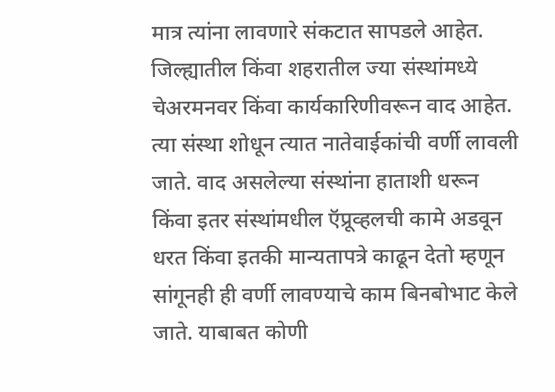मात्र त्यांना लावणारे संकटात सापडले आहेत. जिल्ह्यातील किंवा शहरातील ज्या संस्थांमध्ये चेअरमनवर किंवा कार्यकारिणीवरून वाद आहेत. त्या संस्था शोधून त्यात नातेवाईकांची वर्णी लावली जाते. वाद असलेल्या संस्थांना हाताशी धरून किंवा इतर संस्थांमधील ऍप्रूव्हलची कामे अडवून धरत किंवा इतकी मान्यतापत्रे काढून देतो म्हणून सांगूनही ही वर्णी लावण्याचे काम बिनबोभाट केले जाते. याबाबत कोणी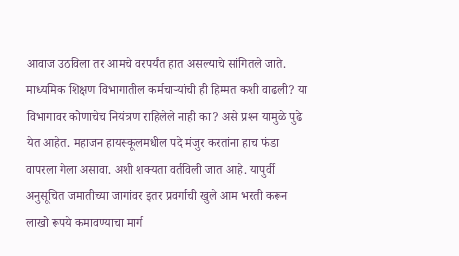आवाज उठविला तर आमचे वरपर्यंत हात असल्याचे सांगितले जाते. माध्यमिक शिक्षण विभागातील कर्मचार्‍यांची ही हिम्मत कशी वाढली? या विभागावर कोणाचेच नियंत्रण राहिलेले नाही का? असे प्रश्‍न यामुळे पुढे येत आहेत. महाजन हायस्कूलमधील पदे मंजुर करतांना हाच फंडा वापरला गेला असावा. अशी शक्यता वर्तविली जात आहे. यापुर्वी अनुसूचित जमातीच्या जागांवर इतर प्रवर्गाची खुले आम भरती करून लाखो रूपये कमावण्याचा मार्ग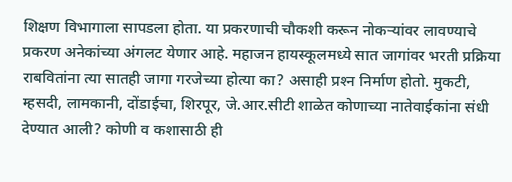शिक्षण विभागाला सापडला होता. या प्रकरणाची चौकशी करून नोकर्‍यांवर लावण्याचे प्रकरण अनेकांच्या अंगलट येणार आहे. महाजन हायस्कूलमध्ये सात जागांवर भरती प्रक्रिया राबवितांना त्या सातही जागा गरजेच्या होत्या का? असाही प्रश्‍न निर्माण होतो. मुकटी, म्हसदी, लामकानी, दोंडाईचा, शिरपूर, जे.आर.सीटी शाळेत कोणाच्या नातेवाईकांना संधी देण्यात आली? कोणी व कशासाठी ही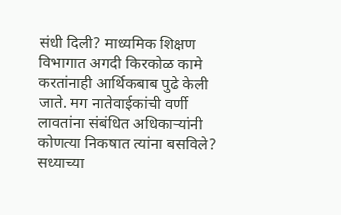संधी दिली? माध्यमिक शिक्षण विभागात अगदी किरकोळ कामे करतांनाही आर्थिकबाब पुढे केली जाते. मग नातेवाईकांची वर्णी लावतांना संबंधित अधिकार्‍यांनी कोणत्या निकषात त्यांना बसविले? सध्याच्या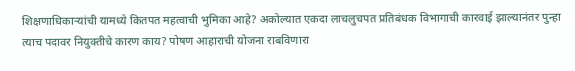शिक्षणाधिकार्‍यांची यामध्ये कितपत महत्वाची भुमिका आहे? अकोल्यात एकदा लाचलुचपत प्रतिबंधक विभागाची कारवाई झाल्यानंतर पुन्हा त्याच पदावर नियुक्तीचे कारण काय? पोषण आहाराची योजना राबविणारा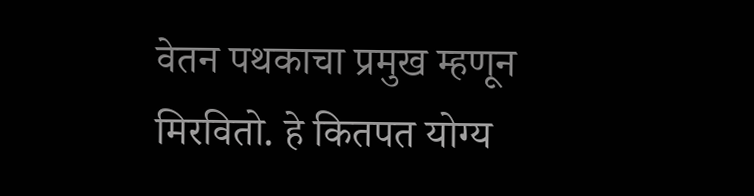वेतन पथकाचा प्रमुख म्हणून मिरवितो. हे कितपत योग्य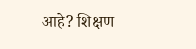आहे? शिक्षण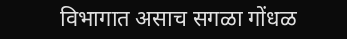विभागात असाच सगळा गोंधळ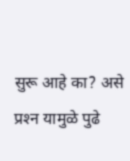सुरू आहे का? असे प्रश्‍न यामुळे पुढे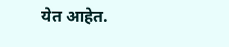येत आहेत.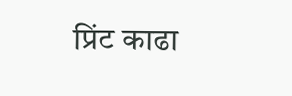प्रिंट काढा